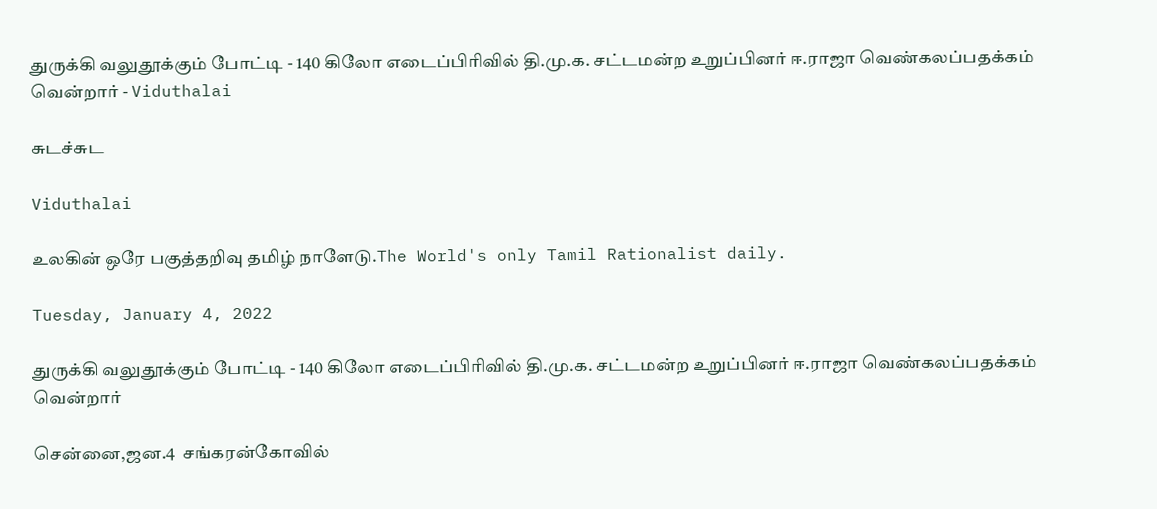துருக்கி வலுதூக்கும் போட்டி - 140 கிலோ எடைப்பிரிவில் தி.மு.க. சட்டமன்ற உறுப்பினர் ஈ.ராஜா வெண்கலப்பதக்கம் வென்றார் - Viduthalai

சுடச்சுட

Viduthalai

உலகின் ஒரே பகுத்தறிவு தமிழ் நாளேடு.The World's only Tamil Rationalist daily.

Tuesday, January 4, 2022

துருக்கி வலுதூக்கும் போட்டி - 140 கிலோ எடைப்பிரிவில் தி.மு.க. சட்டமன்ற உறுப்பினர் ஈ.ராஜா வெண்கலப்பதக்கம் வென்றார்

சென்னை,ஜன.4  சங்கரன்கோவில்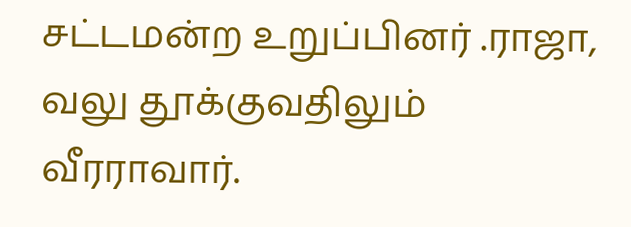சட்டமன்ற உறுப்பினர் .ராஜா, வலு தூக்குவதிலும் வீரராவார்.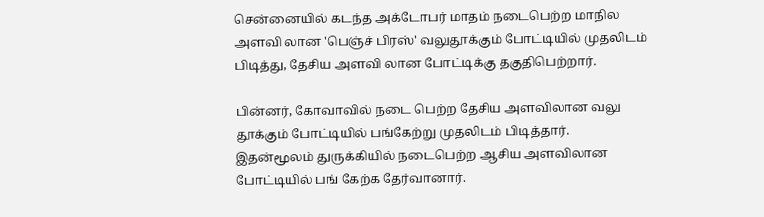சென்னையில் கடந்த அக்டோபர் மாதம் நடைபெற்ற மாநில அளவி லான 'பெஞ்ச் பிரஸ்' வலுதூக்கும் போட்டியில் முதலிடம் பிடித்து, தேசிய அளவி லான போட்டிக்கு தகுதிபெற்றார்.

பின்னர், கோவாவில் நடை பெற்ற தேசிய அளவிலான வலு தூக்கும் போட்டியில் பங்கேற்று முதலிடம் பிடித்தார். இதன்மூலம் துருக்கியில் நடைபெற்ற ஆசிய அளவிலான போட்டியில் பங் கேற்க தேர்வானார்.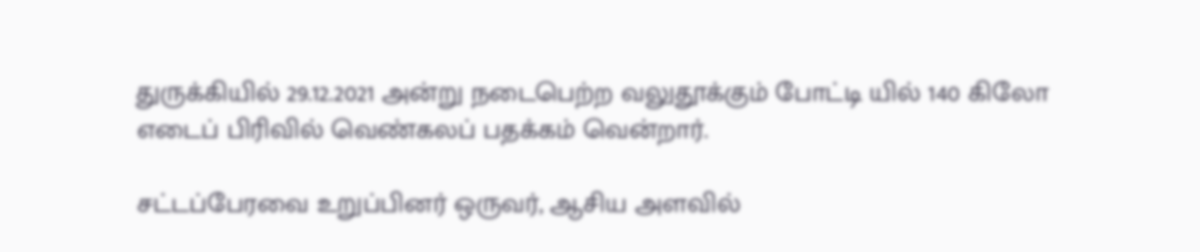துருக்கியில் 29.12.2021 அன்று நடைபெற்ற வலுதூக்கும் போட்டி யில் 140 கிலோ எடைப் பிரிவில் வெண்கலப் பதக்கம் வென்றார்.

சட்டப்பேரவை உறுப்பினர் ஒருவர், ஆசிய அளவில்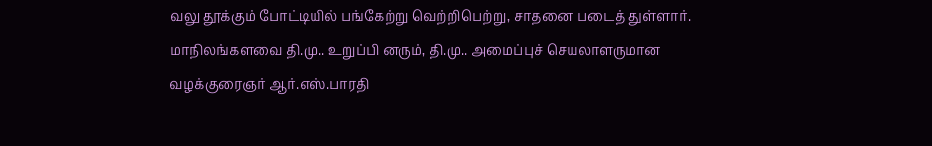வலு தூக்கும் போட்டியில் பங்கேற்று வெற்றிபெற்று, சாதனை படைத் துள்ளார். மாநிலங்களவை தி.மு.. உறுப்பி னரும், தி.மு.. அமைப்புச் செயலாளருமான வழக்குரைஞர் ஆர்.எஸ்.பாரதி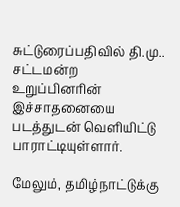சுட்டுரைப்பதிவில் தி.மு.. சட்டமன்ற உறுப்பினரின் இச்சாதனையை படத்துடன் வெளியிட்டு பாராட்டியுள்ளார்.

மேலும், தமிழ்நாட்டுக்கு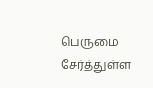பெருமை சேர்த்துள்ள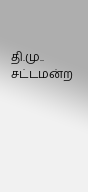தி.மு.. சட்டமன்ற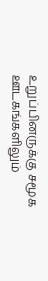உறுப்பினருக்கு சமூக ஊடகங்களிலும்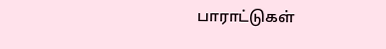பாராட்டுகள்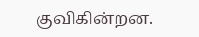குவிகின்றன.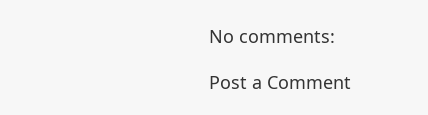No comments:

Post a Comment